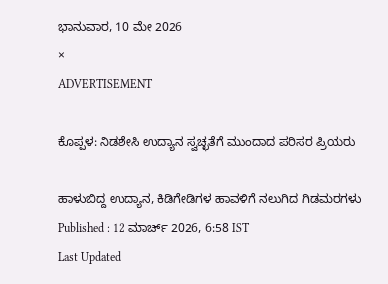ಭಾನುವಾರ, 10 ಮೇ 2026
×
ADVERTISEMENT

ಕೊಪ್ಪಳ: ನಿಡಶೇಸಿ ಉದ್ಯಾನ ಸ್ವಚ್ಛತೆಗೆ ಮುಂದಾದ ಪರಿಸರ ಪ್ರಿಯರು

ಹಾಳುಬಿದ್ದ ಉದ್ಯಾನ, ಕಿಡಿಗೇಡಿಗಳ ಹಾವಳಿಗೆ ನಲುಗಿದ ಗಿಡಮರಗಳು
Published : 12 ಮಾರ್ಚ್ 2026, 6:58 IST
Last Updated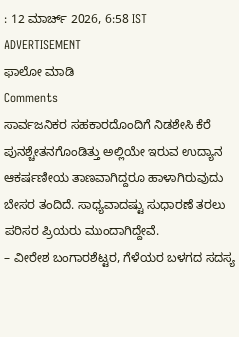: 12 ಮಾರ್ಚ್ 2026, 6:58 IST
ADVERTISEMENT
ಫಾಲೋ ಮಾಡಿ
Comments
ಸಾರ್ವಜನಿಕರ ಸಹಕಾರದೊಂದಿಗೆ ನಿಡಶೇಸಿ ಕೆರೆ ಪುನಶ್ಚೇತನಗೊಂಡಿತ್ತು ಅಲ್ಲಿಯೇ ಇರುವ ಉದ್ಯಾನ ಆಕರ್ಷಣೀಯ ತಾಣವಾಗಿದ್ದರೂ ಹಾಳಾಗಿರುವುದು ಬೇಸರ ತಂದಿದೆ. ಸಾಧ್ಯವಾದಷ್ಟು ಸುಧಾರಣೆ ತರಲು ಪರಿಸರ ಪ್ರಿಯರು ಮುಂದಾಗಿದ್ದೇವೆ.
– ವೀರೇಶ ಬಂಗಾರಶೆಟ್ಟರ, ಗೆಳೆಯರ ಬಳಗದ ಸದಸ್ಯ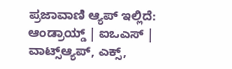ಪ್ರಜಾವಾಣಿ ಆ್ಯಪ್ ಇಲ್ಲಿದೆ: ಆಂಡ್ರಾಯ್ಡ್ | ಐಒಎಸ್ | ವಾಟ್ಸ್ಆ್ಯಪ್, ಎಕ್ಸ್,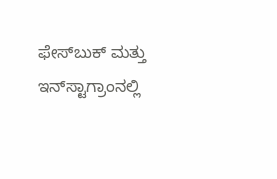ಫೇಸ್‌ಬುಕ್ ಮತ್ತು ಇನ್‌ಸ್ಟಾಗ್ರಾಂನಲ್ಲಿ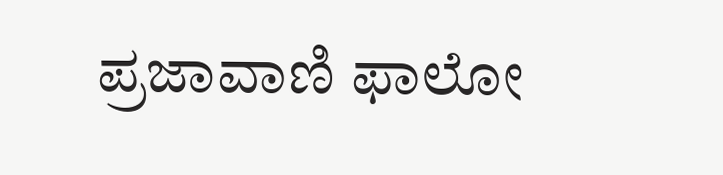ಪ್ರಜಾವಾಣಿ ಫಾಲೋ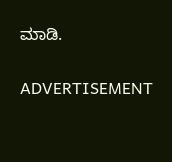ಮಾಡಿ.

ADVERTISEMENT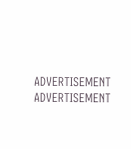ADVERTISEMENT
ADVERTISEMENT